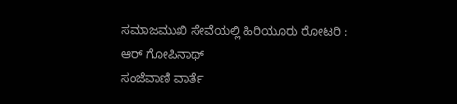ಸಮಾಜಮುಖಿ ಸೇವೆಯಲ್ಲಿ ಹಿರಿಯೂರು ರೋಟರಿ :  ಆರ್ ಗೋಪಿನಾಥ್
ಸಂಜೆವಾಣಿ ವಾರ್ತೆ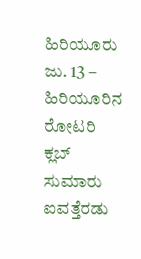ಹಿರಿಯೂರು ಜು. 13 –  ಹಿರಿಯೂರಿನ ರೋಟರಿ ಕ್ಲಬ್ ಸುಮಾರು ಐವತ್ತೆರಡು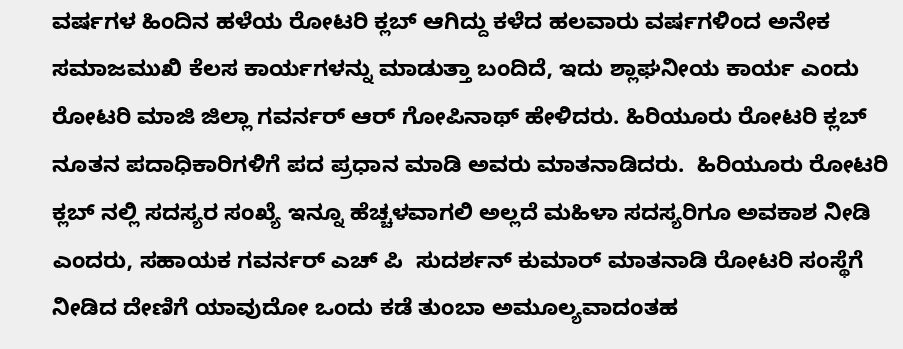ವರ್ಷಗಳ ಹಿಂದಿನ ಹಳೆಯ ರೋಟರಿ ಕ್ಲಬ್ ಆಗಿದ್ದು ಕಳೆದ ಹಲವಾರು ವರ್ಷಗಳಿಂದ ಅನೇಕ ಸಮಾಜಮುಖಿ ಕೆಲಸ ಕಾರ್ಯಗಳನ್ನು ಮಾಡುತ್ತಾ ಬಂದಿದೆ, ಇದು ಶ್ಲಾಘನೀಯ ಕಾರ್ಯ ಎಂದು ರೋಟರಿ ಮಾಜಿ ಜಿಲ್ಲಾ ಗವರ್ನರ್ ಆರ್ ಗೋಪಿನಾಥ್ ಹೇಳಿದರು. ಹಿರಿಯೂರು ರೋಟರಿ ಕ್ಲಬ್ ನೂತನ ಪದಾಧಿಕಾರಿಗಳಿಗೆ ಪದ ಪ್ರಧಾನ ಮಾಡಿ ಅವರು ಮಾತನಾಡಿದರು.  ಹಿರಿಯೂರು ರೋಟರಿ ಕ್ಲಬ್ ನಲ್ಲಿ ಸದಸ್ಯರ ಸಂಖ್ಯೆ ಇನ್ನೂ ಹೆಚ್ಚಳವಾಗಲಿ ಅಲ್ಲದೆ ಮಹಿಳಾ ಸದಸ್ಯರಿಗೂ ಅವಕಾಶ ನೀಡಿ ಎಂದರು, ಸಹಾಯಕ ಗವರ್ನರ್ ಎಚ್ ಪಿ  ಸುದರ್ಶನ್ ಕುಮಾರ್ ಮಾತನಾಡಿ ರೋಟರಿ ಸಂಸ್ಥೆಗೆ ನೀಡಿದ ದೇಣಿಗೆ ಯಾವುದೋ ಒಂದು ಕಡೆ ತುಂಬಾ ಅಮೂಲ್ಯವಾದಂತಹ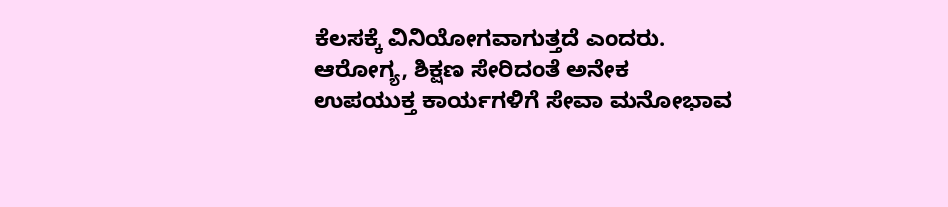ಕೆಲಸಕ್ಕೆ ವಿನಿಯೋಗವಾಗುತ್ತದೆ ಎಂದರು. ಆರೋಗ್ಯ, ಶಿಕ್ಷಣ ಸೇರಿದಂತೆ ಅನೇಕ ಉಪಯುಕ್ತ ಕಾರ್ಯಗಳಿಗೆ ಸೇವಾ ಮನೋಭಾವ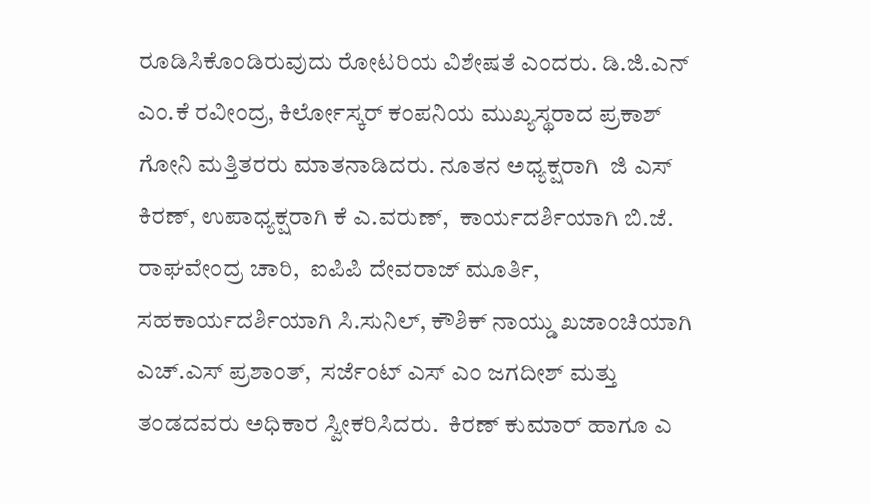ರೂಡಿಸಿಕೊಂಡಿರುವುದು ರೋಟರಿಯ ವಿಶೇಷತೆ ಎಂದರು. ಡಿ.ಜಿ.ಎನ್  ಎಂ.ಕೆ ರವೀಂದ್ರ, ಕಿರ್ಲೋಸ್ಕರ್ ಕಂಪನಿಯ ಮುಖ್ಯಸ್ಥರಾದ ಪ್ರಕಾಶ್ ಗೋನಿ ಮತ್ತಿತರರು ಮಾತನಾಡಿದರು. ನೂತನ ಅಧ್ಯಕ್ಷರಾಗಿ  ಜಿ ಎಸ್ ಕಿರಣ್, ಉಪಾಧ್ಯಕ್ಷರಾಗಿ ಕೆ ಎ.ವರುಣ್,  ಕಾರ್ಯದರ್ಶಿಯಾಗಿ ಬಿ.ಜೆ. ರಾಘವೇಂದ್ರ ಚಾರಿ,  ಐಪಿಪಿ ದೇವರಾಜ್ ಮೂರ್ತಿ, ಸಹಕಾರ್ಯದರ್ಶಿಯಾಗಿ ಸಿ.ಸುನಿಲ್, ಕೌಶಿಕ್ ನಾಯ್ಡು ಖಜಾಂಚಿಯಾಗಿ ಎಚ್.ಎಸ್ ಪ್ರಶಾಂತ್,  ಸರ್ಜೆಂಟ್ ಎಸ್ ಎಂ ಜಗದೀಶ್ ಮತ್ತು ತಂಡದವರು ಅಧಿಕಾರ ಸ್ವೀಕರಿಸಿದರು.  ಕಿರಣ್ ಕುಮಾರ್ ಹಾಗೂ ಎ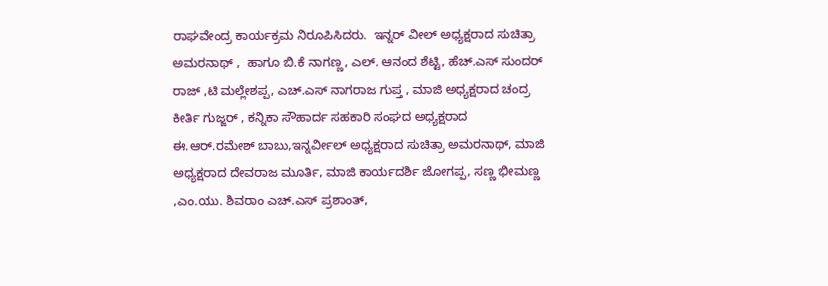ರಾಘವೇಂದ್ರ ಕಾರ್ಯಕ್ರಮ ನಿರೂಪಿಸಿದರು.  ಇನ್ನರ್ ವೀಲ್ ಅಧ್ಯಕ್ಷರಾದ ಸುಚಿತ್ರಾ ಅಮರನಾಥ್ ,  ಹಾಗೂ ಬಿ.ಕೆ ನಾಗಣ್ಣ, ಎಲ್. ಆನಂದ ಶೆಟ್ಟಿ, ಹೆಚ್.ಎಸ್ ಸುಂದರ್ ರಾಜ್ ,ಟಿ ಮಲ್ಲೇಶಪ್ಪ, ಎಚ್.ಎಸ್ ನಾಗರಾಜ ಗುಪ್ತ , ಮಾಜಿ ಅಧ್ಯಕ್ಷರಾದ ಚಂದ್ರ ಕೀರ್ತಿ ಗುಜ್ಜರ್ , ಕನ್ನಿಕಾ ಸೌಹಾರ್ದ ಸಹಕಾರಿ ಸಂಘದ ಅಧ್ಯಕ್ಷರಾದ  ಈ.ಆರ್.ರಮೇಶ್ ಬಾಬು,ಇನ್ನರ್ವೀಲ್ ಅಧ್ಯಕ್ಷರಾದ ಸುಚಿತ್ರಾ ಅಮರನಾಥ್, ಮಾಜಿ ಅಧ್ಯಕ್ಷರಾದ ದೇವರಾಜ ಮೂರ್ತಿ, ಮಾಜಿ ಕಾರ್ಯದರ್ಶಿ ಜೋಗಪ್ಪ‌, ಸಣ್ಣ ಭೀಮಣ್ಣ ,ಎಂ.ಯು. ಶಿವರಾಂ ಎಚ್.ಎಸ್ ಪ್ರಶಾಂತ್,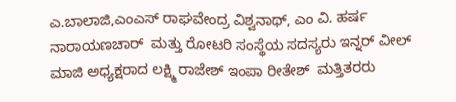ಎ.ಬಾಲಾಜಿ,ಎಂಎಸ್ ರಾಘವೇಂದ್ರ ವಿಶ್ವನಾಥ್, ಎಂ ವಿ. ಹರ್ಷ ನಾರಾಯಣಚಾರ್  ಮತ್ತು ರೋಟರಿ ಸಂಸ್ಥೆಯ ಸದಸ್ಯರು ಇನ್ನರ್ ವೀಲ್ ಮಾಜಿ ಅಧ್ಯಕ್ಷರಾದ ಲಕ್ಷ್ಮಿ ರಾಜೇಶ್ ಇಂಪಾ ರೀತೇಶ್  ಮತ್ತಿತರರು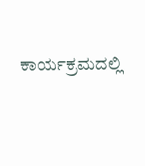ಕಾರ್ಯಕ್ರಮದಲ್ಲಿ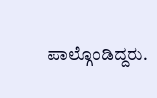ಪಾಲ್ಗೊಂಡಿದ್ದರು.